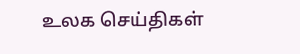உலக செய்திகள்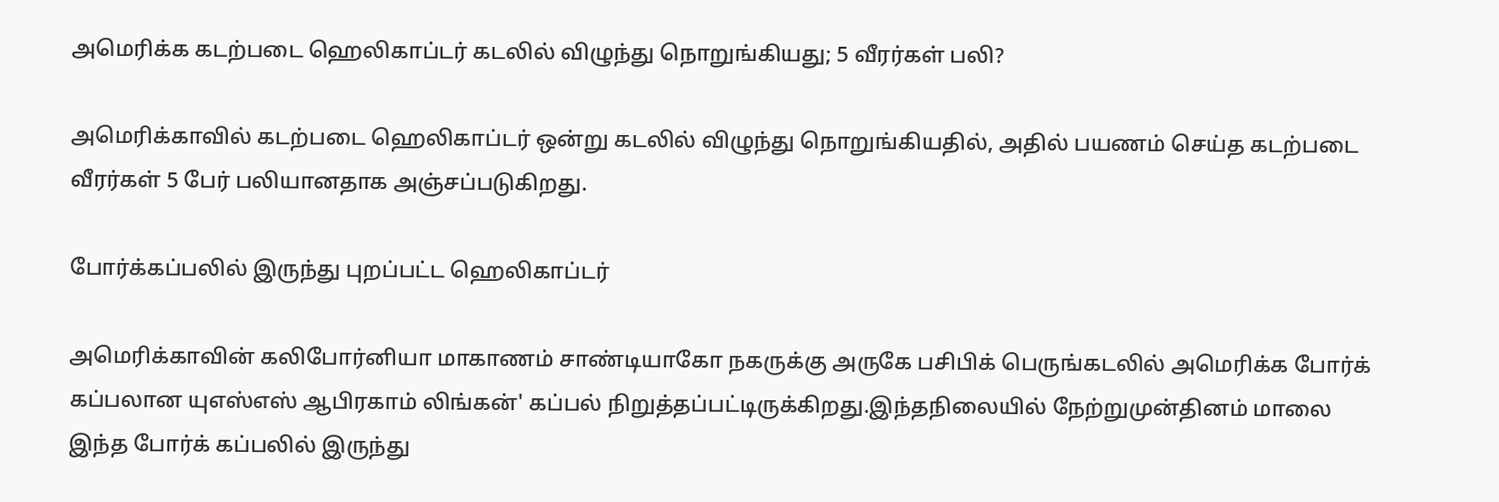அமெரிக்க கடற்படை ஹெலிகாப்டர் கடலில் விழுந்து நொறுங்கியது; 5 வீரர்கள் பலி?

அமெரிக்காவில் கடற்படை ஹெலிகாப்டர் ஒன்று கடலில் விழுந்து நொறுங்கியதில், அதில் பயணம் செய்த கடற்படை வீரர்கள் 5 பேர் பலியானதாக அஞ்சப்படுகிறது.

போர்க்கப்பலில் இருந்து புறப்பட்ட ஹெலிகாப்டர்

அமெரிக்காவின் கலிபோர்னியா மாகாணம் சாண்டியாகோ நகருக்கு அருகே பசிபிக் பெருங்கடலில் அமெரிக்க போர்க் கப்பலான யுஎஸ்எஸ் ஆபிரகாம் லிங்கன்' கப்பல் நிறுத்தப்பட்டிருக்கிறது.இந்தநிலையில் நேற்றுமுன்தினம் மாலை இந்த போர்க் கப்பலில் இருந்து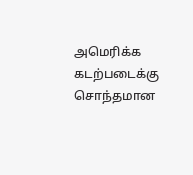அமெரிக்க கடற்படைக்கு சொந்தமான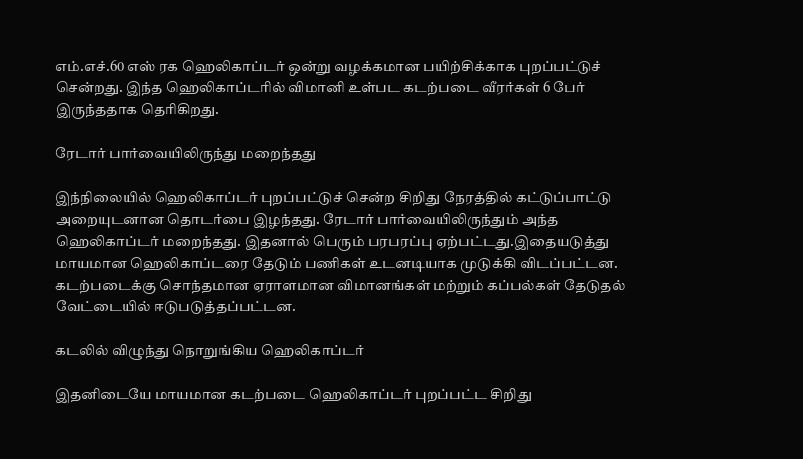எம்.எச்.60 எஸ் ரக ஹெலிகாப்டர் ஒன்று வழக்கமான பயிற்சிக்காக புறப்பட்டுச் சென்றது. இந்த ஹெலிகாப்டரில் விமானி உள்பட கடற்படை வீரர்கள் 6 பேர் இருந்ததாக தெரிகிறது.

ரேடார் பார்வையிலிருந்து மறைந்தது

இந்நிலையில் ஹெலிகாப்டர் புறப்பட்டுச் சென்ற சிறிது நேரத்தில் கட்டுப்பாட்டு அறையுடனான தொடர்பை இழந்தது. ரேடார் பார்வையிலிருந்தும் அந்த ஹெலிகாப்டர் மறைந்தது. இதனால் பெரும் பரபரப்பு ஏற்பட்டது.இதையடுத்து மாயமான ஹெலிகாப்டரை தேடும் பணிகள் உடனடியாக முடுக்கி விடப்பட்டன. கடற்படைக்கு சொந்தமான ஏராளமான விமானங்கள் மற்றும் கப்பல்கள் தேடுதல் வேட்டையில் ஈடுபடுத்தப்பட்டன.

கடலில் விழுந்து நொறுங்கிய ஹெலிகாப்டர்

இதனிடையே மாயமான கடற்படை ஹெலிகாப்டர் புறப்பட்ட சிறிது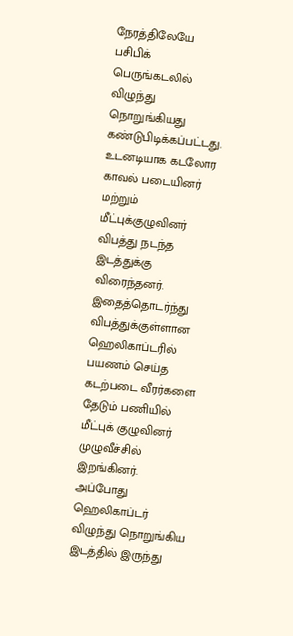நேரத்திலேயே பசிபிக் பெருங்கடலில் விழுந்து நொறுங்கியது கண்டுபிடிக்கப்பட்டது. உடனடியாக கடலோர காவல் படையினர் மற்றும் மீட்புக்குழுவினர் விபத்து நடந்த இடத்துக்கு விரைந்தனர். இதைத்தொடர்ந்து விபத்துக்குள்ளான ஹெலிகாப்டரில் பயணம் செய்த கடற்படை வீரர்களை தேடும் பணியில் மீட்புக் குழுவினர் முழுவீச்சில் இறங்கினர். அப்போது ஹெலிகாப்டர் விழுந்து நொறுங்கிய இடத்தில் இருந்து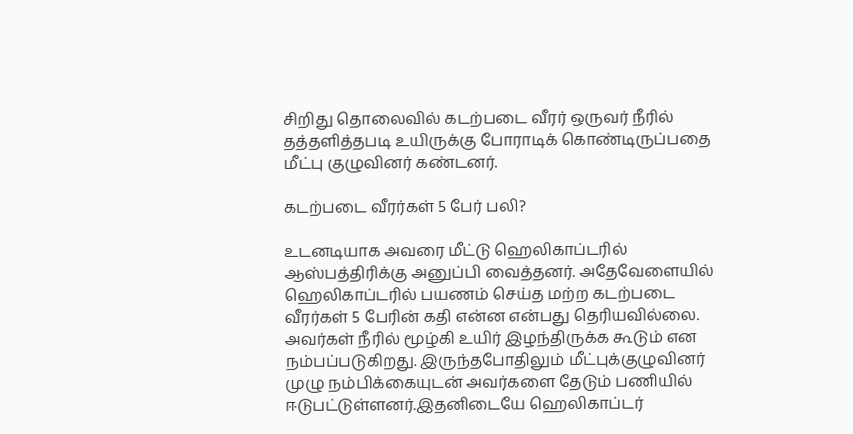சிறிது தொலைவில் கடற்படை வீரர் ஒருவர் நீரில் தத்தளித்தபடி உயிருக்கு போராடிக் கொண்டிருப்பதை மீட்பு குழுவினர் கண்டனர்.

கடற்படை வீரர்கள் 5 பேர் பலி?

உடனடியாக அவரை மீட்டு ஹெலிகாப்டரில் ஆஸ்பத்திரிக்கு அனுப்பி வைத்தனர். அதேவேளையில் ஹெலிகாப்டரில் பயணம் செய்த மற்ற கடற்படை வீரர்கள் 5 பேரின் கதி என்ன என்பது தெரியவில்லை. அவர்கள் நீரில் மூழ்கி உயிர் இழந்திருக்க கூடும் என நம்பப்படுகிறது. இருந்தபோதிலும் மீட்புக்குழுவினர் முழு நம்பிக்கையுடன் அவர்களை தேடும் பணியில் ஈடுபட்டுள்ளனர்.இதனிடையே ஹெலிகாப்டர்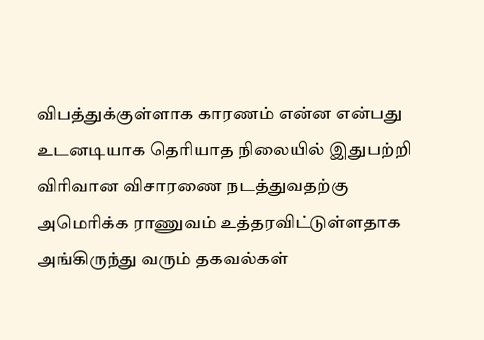விபத்துக்குள்ளாக காரணம் என்ன என்பது உடனடியாக தெரியாத நிலையில் இதுபற்றி விரிவான விசாரணை நடத்துவதற்கு அமெரிக்க ராணுவம் உத்தரவிட்டுள்ளதாக அங்கிருந்து வரும் தகவல்கள்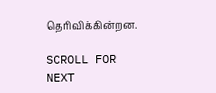தெரிவிக்கின்றன.

SCROLL FOR NEXT